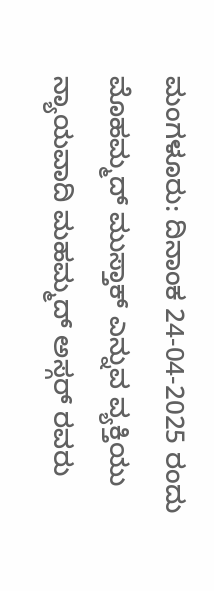ಮಂಗಳೂರು: ದಿನಾಂಕ 24-04-2025 ರಂದು ಮೊಹಮ್ಮದ್ ಮುಸ್ತಾಕ್ ಎನ್ನುವ ವ್ಯಕ್ತಿಯು ನ್ಯಾಯವಾದಿ ಮಹಮ್ಮದ್ ಅಸ್ಗರ್ ರವರು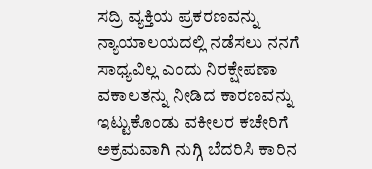ಸದ್ರಿ ವ್ಯಕ್ತಿಯ ಪ್ರಕರಣವನ್ನು ನ್ಯಾಯಾಲಯದಲ್ಲಿ ನಡೆಸಲು ನನಗೆ ಸಾಧ್ಯವಿಲ್ಲ ಎಂದು ನಿರಕ್ಷೇಪಣಾ ವಕಾಲತನ್ನು ನೀಡಿದ ಕಾರಣವನ್ನು ಇಟ್ಟುಕೊಂಡು ವಕೀಲರ ಕಚೇರಿಗೆ ಅಕ್ರಮವಾಗಿ ನುಗ್ಗಿ ಬೆದರಿಸಿ ಕಾರಿನ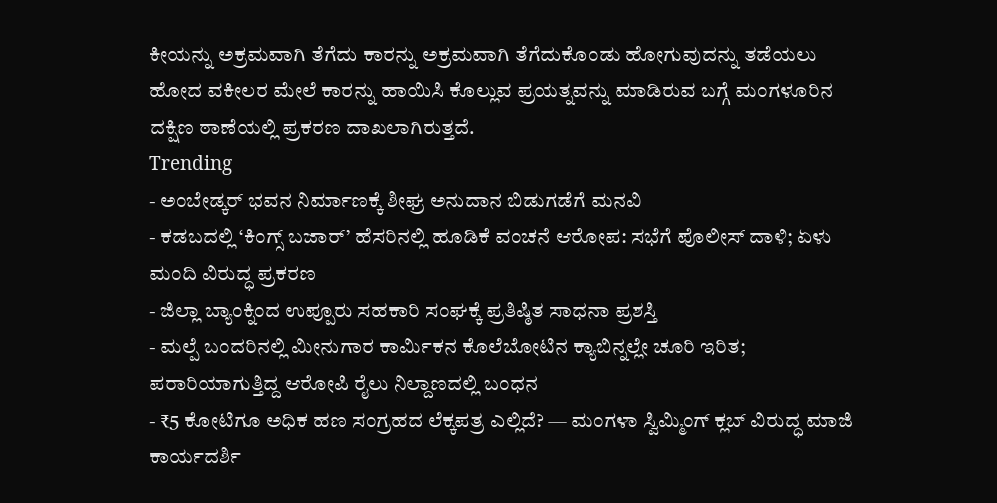ಕೀಯನ್ನು ಅಕ್ರಮವಾಗಿ ತೆಗೆದು ಕಾರನ್ನು ಅಕ್ರಮವಾಗಿ ತೆಗೆದುಕೊಂಡು ಹೋಗುವುದನ್ನು ತಡೆಯಲು ಹೋದ ವಕೀಲರ ಮೇಲೆ ಕಾರನ್ನು ಹಾಯಿಸಿ ಕೊಲ್ಲುವ ಪ್ರಯತ್ನವನ್ನು ಮಾಡಿರುವ ಬಗ್ಗೆ ಮಂಗಳೂರಿನ ದಕ್ಷಿಣ ಠಾಣೆಯಲ್ಲಿ ಪ್ರಕರಣ ದಾಖಲಾಗಿರುತ್ತದೆ.
Trending
- ಅಂಬೇಡ್ಕರ್ ಭವನ ನಿರ್ಮಾಣಕ್ಕೆ ಶೀಘ್ರ ಅನುದಾನ ಬಿಡುಗಡೆಗೆ ಮನವಿ
- ಕಡಬದಲ್ಲಿ ‘ಕಿಂಗ್ಸ್ ಬಜಾರ್’ ಹೆಸರಿನಲ್ಲಿ ಹೂಡಿಕೆ ವಂಚನೆ ಆರೋಪ: ಸಭೆಗೆ ಪೊಲೀಸ್ ದಾಳಿ; ಏಳು ಮಂದಿ ವಿರುದ್ಧ ಪ್ರಕರಣ
- ಜಿಲ್ಲಾ ಬ್ಯಾಂಕ್ನಿಂದ ಉಪ್ಪೂರು ಸಹಕಾರಿ ಸಂಘಕ್ಕೆ ಪ್ರತಿಷ್ಠಿತ ಸಾಧನಾ ಪ್ರಶಸ್ತಿ
- ಮಲ್ಪೆ ಬಂದರಿನಲ್ಲಿ ಮೀನುಗಾರ ಕಾರ್ಮಿಕನ ಕೊಲೆಬೋಟಿನ ಕ್ಯಾಬಿನ್ನಲ್ಲೇ ಚೂರಿ ಇರಿತ; ಪರಾರಿಯಾಗುತ್ತಿದ್ದ ಆರೋಪಿ ರೈಲು ನಿಲ್ದಾಣದಲ್ಲಿ ಬಂಧನ
- ₹5 ಕೋಟಿಗೂ ಅಧಿಕ ಹಣ ಸಂಗ್ರಹದ ಲೆಕ್ಕಪತ್ರ ಎಲ್ಲಿದೆ? — ಮಂಗಳಾ ಸ್ವಿಮ್ಮಿಂಗ್ ಕ್ಲಬ್ ವಿರುದ್ಧ ಮಾಜಿ ಕಾರ್ಯದರ್ಶಿ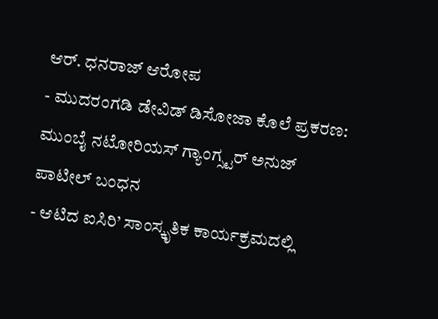ಆರ್. ಧನರಾಜ್ ಆರೋಪ
- ಮುದರಂಗಡಿ ಡೇವಿಡ್ ಡಿಸೋಜಾ ಕೊಲೆ ಪ್ರಕರಣ: ಮುಂಬೈ ನಟೋರಿಯಸ್ ಗ್ಯಾಂಗ್ಸ್ಟರ್ ಅನುಜ್ ಪಾಟೀಲ್ ಬಂಧನ
- ಆಟಿದ ಐಸಿರಿ’ ಸಾಂಸ್ಕೃತಿಕ ಕಾರ್ಯಕ್ರಮದಲ್ಲಿ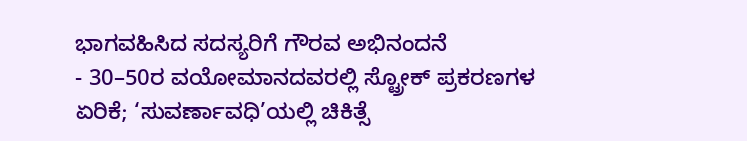ಭಾಗವಹಿಸಿದ ಸದಸ್ಯರಿಗೆ ಗೌರವ ಅಭಿನಂದನೆ
- 30–50ರ ವಯೋಮಾನದವರಲ್ಲಿ ಸ್ಟ್ರೋಕ್ ಪ್ರಕರಣಗಳ ಏರಿಕೆ; ‘ಸುವರ್ಣಾವಧಿ’ಯಲ್ಲಿ ಚಿಕಿತ್ಸೆ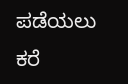ಪಡೆಯಲು ಕರೆ